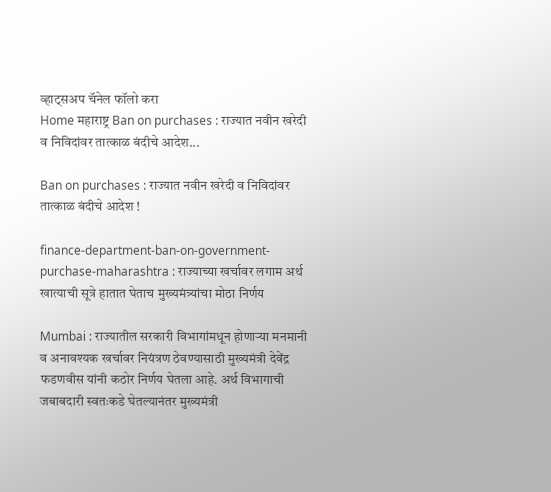व्हाट्सअप चॅनेल फॉलो करा
Home महाराष्ट्र Ban on purchases : राज्यात नवीन खरेदी व निविदांवर तात्काळ बंदीचे आदेश...

Ban on purchases : राज्यात नवीन खरेदी व निविदांवर तात्काळ बंदीचे आदेश !

finance-department-ban-on-government-purchase-maharashtra : राज्याच्या खर्चावर लगाम अर्थ खात्याची सूत्रे हातात घेताच मुख्यमंत्र्यांचा मोठा निर्णय

Mumbai : राज्यातील सरकारी विभागांमधून होणाऱ्या मनमानी व अनावश्यक खर्चावर नियंत्रण ठेवण्यासाठी मुख्यमंत्री देवेंद्र फडणवीस यांनी कठोर निर्णय घेतला आहे. अर्थ विभागाची जबाबदारी स्वतःकडे घेतल्यानंतर मुख्यमंत्री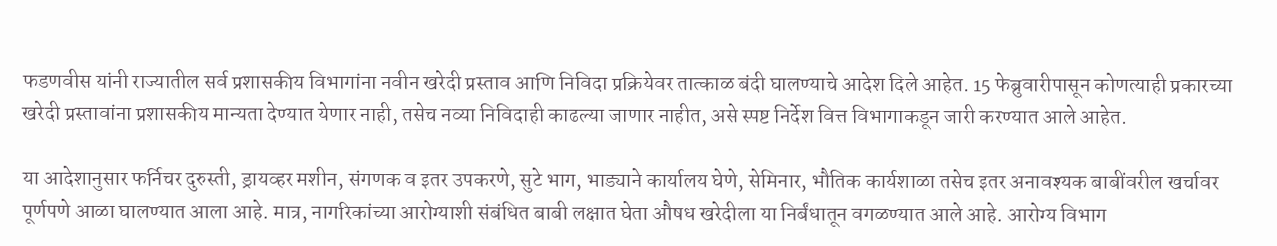फडणवीस यांनी राज्यातील सर्व प्रशासकीय विभागांना नवीन खरेदी प्रस्ताव आणि निविदा प्रक्रियेवर तात्काळ बंदी घालण्याचे आदेश दिले आहेत. 15 फेब्रुवारीपासून कोणत्याही प्रकारच्या खरेदी प्रस्तावांना प्रशासकीय मान्यता देण्यात येणार नाही, तसेच नव्या निविदाही काढल्या जाणार नाहीत, असे स्पष्ट निर्देश वित्त विभागाकडून जारी करण्यात आले आहेत.

या आदेशानुसार फर्निचर दुरुस्ती, ड्रायव्हर मशीन, संगणक व इतर उपकरणे, सुटे भाग, भाड्याने कार्यालय घेणे, सेमिनार, भौतिक कार्यशाळा तसेच इतर अनावश्यक बाबींवरील खर्चावर पूर्णपणे आळा घालण्यात आला आहे. मात्र, नागरिकांच्या आरोग्याशी संबंधित बाबी लक्षात घेता औषध खरेदीला या निर्बंधातून वगळण्यात आले आहे. आरोग्य विभाग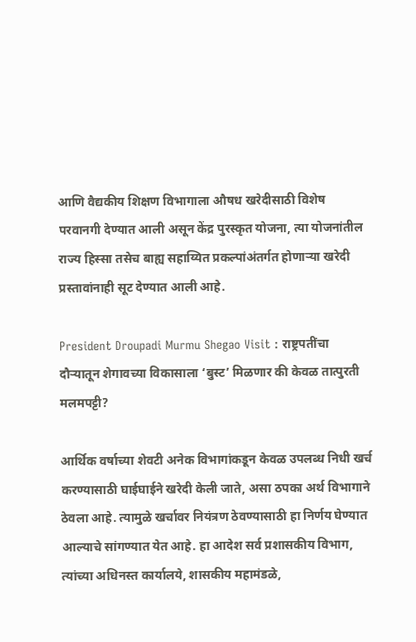आणि वैद्यकीय शिक्षण विभागाला औषध खरेदीसाठी विशेष परवानगी देण्यात आली असून केंद्र पुरस्कृत योजना, त्या योजनांतील राज्य हिस्सा तसेच बाह्य सहाय्यित प्रकल्पांअंतर्गत होणाऱ्या खरेदी प्रस्तावांनाही सूट देण्यात आली आहे.

President Droupadi Murmu Shegao Visit : राष्ट्रपतींचा दौऱ्यातून शेगावच्या विकासाला ‘बुस्ट’ मिळणार की केवळ तात्पुरती मलमपट्टी?

आर्थिक वर्षाच्या शेवटी अनेक विभागांकडून केवळ उपलब्ध निधी खर्च करण्यासाठी घाईघाईने खरेदी केली जाते, असा ठपका अर्थ विभागाने ठेवला आहे. त्यामुळे खर्चावर नियंत्रण ठेवण्यासाठी हा निर्णय घेण्यात आल्याचे सांगण्यात येत आहे. हा आदेश सर्व प्रशासकीय विभाग, त्यांच्या अधिनस्त कार्यालये, शासकीय महामंडळे,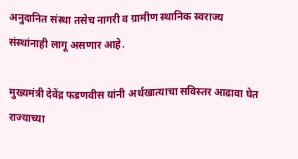अनुदानित संस्था तसेच नागरी व ग्रामीण स्थानिक स्वराज्य संस्थांनाही लागू असणार आहे.

मुख्यमंत्री देवेंद्र फडणवीस यांनी अर्थखात्याचा सविस्तर आढावा घेत राज्याच्या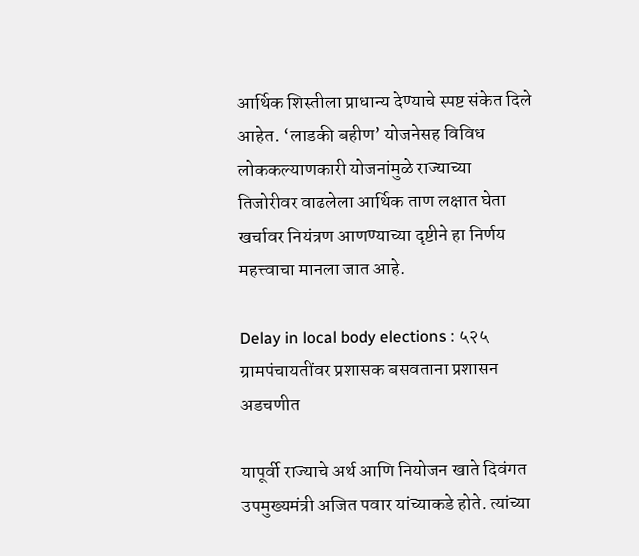आर्थिक शिस्तीला प्राधान्य देण्याचे स्पष्ट संकेत दिले आहेत. ‘लाडकी बहीण’ योजनेसह विविध लोककल्याणकारी योजनांमुळे राज्याच्या तिजोरीवर वाढलेला आर्थिक ताण लक्षात घेता खर्चावर नियंत्रण आणण्याच्या दृष्टीने हा निर्णय महत्त्वाचा मानला जात आहे.

Delay in local body elections : ५२५ ग्रामपंचायतींवर प्रशासक बसवताना प्रशासन अडचणीत

यापूर्वी राज्याचे अर्थ आणि नियोजन खाते दिवंगत उपमुख्यमंत्री अजित पवार यांच्याकडे होते. त्यांच्या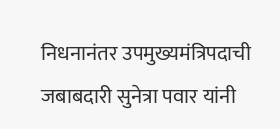निधनानंतर उपमुख्यमंत्रिपदाची जबाबदारी सुनेत्रा पवार यांनी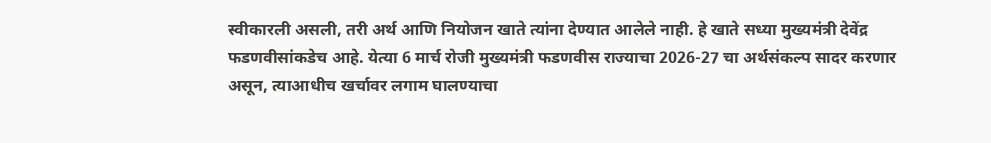स्वीकारली असली, तरी अर्थ आणि नियोजन खाते त्यांना देण्यात आलेले नाही. हे खाते सध्या मुख्यमंत्री देवेंद्र फडणवीसांकडेच आहे. येत्या 6 मार्च रोजी मुख्यमंत्री फडणवीस राज्याचा 2026-27 चा अर्थसंकल्प सादर करणार असून, त्याआधीच खर्चावर लगाम घालण्याचा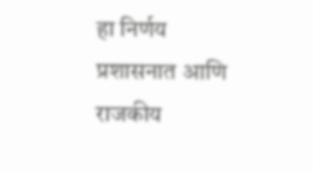हा निर्णय प्रशासनात आणि राजकीय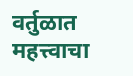वर्तुळात महत्त्वाचा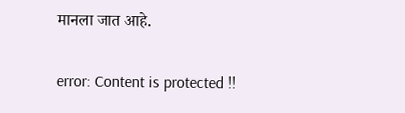मानला जात आहे.

error: Content is protected !!